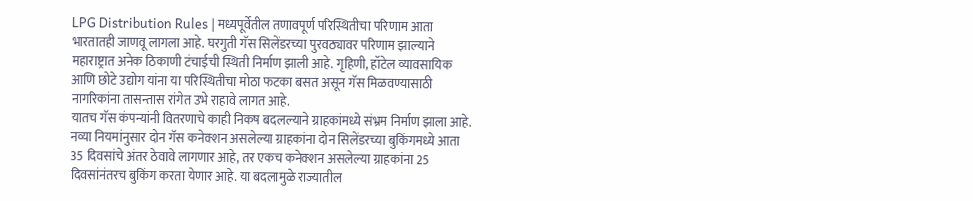LPG Distribution Rules | मध्यपूर्वेतील तणावपूर्ण परिस्थितीचा परिणाम आता भारतातही जाणवू लागला आहे. घरगुती गॅस सिलेंडरच्या पुरवठ्यावर परिणाम झाल्याने महाराष्ट्रात अनेक ठिकाणी टंचाईची स्थिती निर्माण झाली आहे. गृहिणी, हॉटेल व्यावसायिक आणि छोटे उद्योग यांना या परिस्थितीचा मोठा फटका बसत असून गॅस मिळवण्यासाठी नागरिकांना तासन्तास रांगेत उभे राहावे लागत आहे.
यातच गॅस कंपन्यांनी वितरणाचे काही निकष बदलल्याने ग्राहकांमध्ये संभ्रम निर्माण झाला आहे. नव्या नियमांनुसार दोन गॅस कनेक्शन असलेल्या ग्राहकांना दोन सिलेंडरच्या बुकिंगमध्ये आता 35 दिवसांचे अंतर ठेवावे लागणार आहे, तर एकच कनेक्शन असलेल्या ग्राहकांना 25 दिवसांनंतरच बुकिंग करता येणार आहे. या बदलामुळे राज्यातील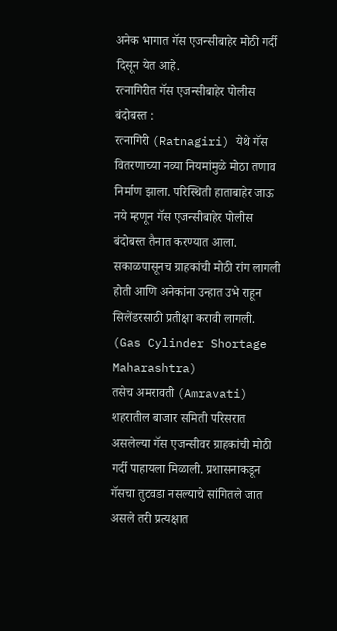अनेक भागात गॅस एजन्सीबाहेर मोठी गर्दी दिसून येत आहे.
रत्नागिरीत गॅस एजन्सीबाहेर पोलीस बंदोबस्त :
रत्नागिरी (Ratnagiri) येथे गॅस वितरणाच्या नव्या नियमांमुळे मोठा तणाव निर्माण झाला. परिस्थिती हाताबाहेर जाऊ नये म्हणून गॅस एजन्सीबाहेर पोलीस बंदोबस्त तैनात करण्यात आला. सकाळपासूनच ग्राहकांची मोठी रांग लागली होती आणि अनेकांना उन्हात उभे राहून सिलेंडरसाठी प्रतीक्षा करावी लागली. (Gas Cylinder Shortage Maharashtra)
तसेच अमरावती (Amravati) शहरातील बाजार समिती परिसरात असलेल्या गॅस एजन्सीवर ग्राहकांची मोठी गर्दी पाहायला मिळाली. प्रशासनाकडून गॅसचा तुटवडा नसल्याचे सांगितले जात असले तरी प्रत्यक्षात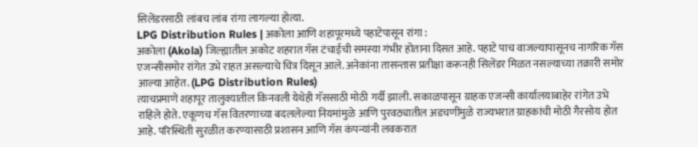सिलेंडरसाठी लांबच लांब रांगा लागल्या होत्या.
LPG Distribution Rules | अकोला आणि शहापूरमध्ये पहाटेपासून रांगा :
अकोला (Akola) जिल्ह्यातील अकोट शहरात गॅस टंचाईची समस्या गंभीर होताना दिसत आहे. पहाटे पाच वाजल्यापासूनच नागरिक गॅस एजन्सीसमोर रांगेत उभे राहत असल्याचे चित्र दिसून आले. अनेकांना तासन्तास प्रतीक्षा करूनही सिलेंडर मिळत नसल्याच्या तक्रारी समोर आल्या आहेत. (LPG Distribution Rules)
त्याचप्रमाणे शहापूर तालुक्यातील किनवली येथेही गॅससाठी मोठी गर्दी झाली. सकाळपासून ग्राहक एजन्सी कार्यालयाबाहेर रांगेत उभे राहिले होते. एकूणच गॅस वितरणाच्या बदललेल्या नियमांमुळे आणि पुरवठ्यातील अडचणींमुळे राज्यभरात ग्राहकांची मोठी गैरसोय होत आहे. परिस्थिती सुरळीत करण्यासाठी प्रशासन आणि गॅस कंपन्यांनी लवकरात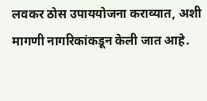लवकर ठोस उपाययोजना कराव्यात, अशी मागणी नागरिकांकडून केली जात आहे.